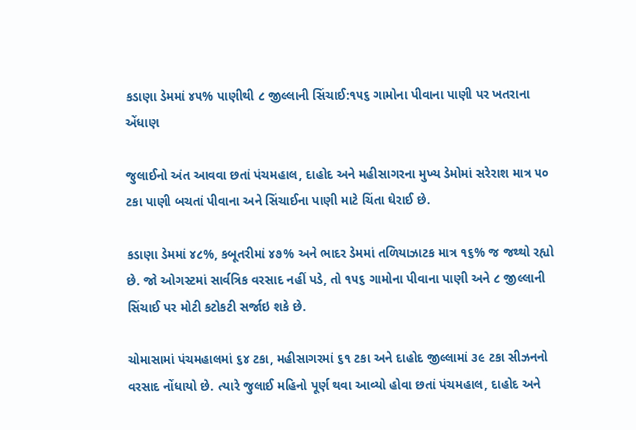કડાણા ડેમમાં ૪૫% પાણીથી ૮ જીલ્લાની સિંચાઈ:૧૫૬ ગામોના પીવાના પાણી પર ખતરાના એંધાણ

જુલાઈનો અંત આવવા છતાં પંચમહાલ, દાહોદ અને મહીસાગરના મુખ્ય ડેમોમાં સરેરાશ માત્ર ૫૦ ટકા પાણી બચતાં પીવાના અને સિંચાઈના પાણી માટે ચિંતા ઘેરાઈ છે.

કડાણા ડેમમાં ૪૮%, કબૂતરીમાં ૪૭% અને ભાદર ડેમમાં તળિયાઝાટક માત્ર ૧૬% જ જથ્થો રહ્યો છે. જો ઓગસ્ટમાં સાર્વત્રિક વરસાદ નહીં પડે, તો ૧૫૬ ગામોના પીવાના પાણી અને ૮ જીલ્લાની સિંચાઈ પર મોટી કટોકટી સર્જાઇ શકે છે.

ચોમાસામાં પંચમહાલમાં ૬૪ ટકા, મહીસાગરમાં ૬૧ ટકા અને દાહોદ જીલ્લામાં ૩૯ ટકા સીઝનનો વરસાદ નોંધાયો છે. ત્યારે જુલાઈ મહિનો પૂર્ણ થવા આવ્યો હોવા છતાં પંચમહાલ, દાહોદ અને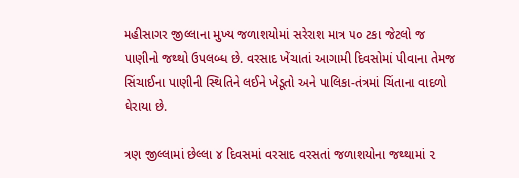મહીસાગર જીલ્લાના મુખ્ય જળાશયોમાં સરેરાશ માત્ર ૫૦ ટકા જેટલો જ પાણીનો જથ્થો ઉપલબ્ધ છે. વરસાદ ખેંચાતાં આગામી દિવસોમાં પીવાના તેમજ સિંચાઈના પાણીની સ્થિતિને લઈને ખેડૂતો અને પાલિકા-તંત્રમાં ચિંતાના વાદળો ઘેરાયા છે.

ત્રણ જીલ્લામાં છેલ્લા ૪ દિવસમાં વરસાદ વરસતાં જળાશયોના જથ્થામાં ૨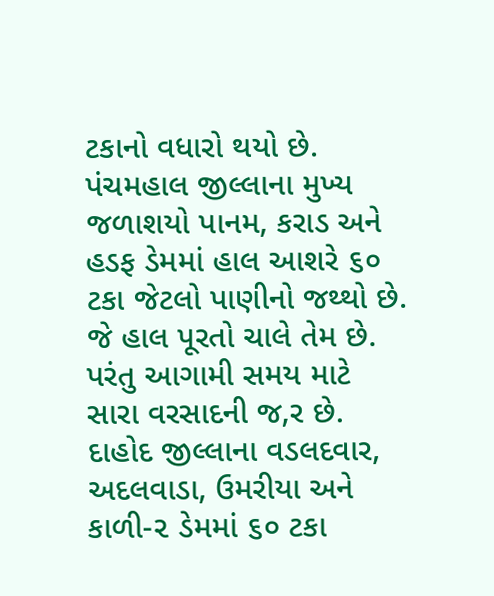ટકાનો વધારો થયો છે. પંચમહાલ જીલ્લાના મુખ્ય જળાશયો પાનમ, કરાડ અને હડફ ડેમમાં હાલ આશરે ૬૦ ટકા જેટલો પાણીનો જથ્થો છે. જે હાલ પૂરતો ચાલે તેમ છે. પરંતુ આગામી સમય માટે સારા વરસાદની જ‚ર છે. દાહોદ જીલ્લાના વડલદવાર, અદલવાડા, ઉમરીયા અને કાળી-૨ ડેમમાં ૬૦ ટકા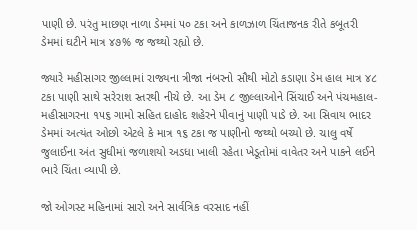પાણી છે. પરંતુ માછણ નાળા ડેમમાં ૫૦ ટકા અને કાળઝાળ ચિંતાજનક રીતે કબૂતરી ડેમમાં ઘટીને માત્ર ૪૭% જ જથ્થો રહ્યો છે.

જ્યારે મહીસાગર જીલ્લામાં રાજ્યના ત્રીજા નંબરનો સૌથી મોટો કડાણા ડેમ હાલ માત્ર ૪૮ ટકા પાણી સાથે સરેરાશ સ્તરથી નીચે છે. આ ડેમ ૮ જીલ્લાઓને સિંચાઈ અને પંચમહાલ- મહીસાગરના ૧૫૬ ગામો સહિત દાહોદ શહેરને પીવાનું પાણી પાડે છે. આ સિવાય ભાદર ડેમમાં અત્યંત ઓછો એટલે કે માત્ર ૧૬ ટકા જ પાણીનો જથ્થો બચ્યો છે. ચાલુ વર્ષે જુલાઈના અંત સુધીમાં જળાશયો અડધા ખાલી રહેતા ખેડૂતોમાં વાવેતર અને પાકને લઈને ભારે ચિંતા વ્યાપી છે.

જો ઓગસ્ટ મહિનામાં સારો અને સાર્વત્રિક વરસાદ નહીં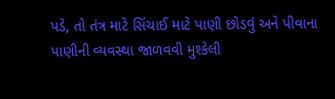પડે, તો તંત્ર માટે સિંચાઈ માટે પાણી છોડવું અને પીવાના પાણીની વ્યવસ્થા જાળવવી મુશ્કેલી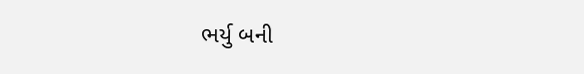ભર્યુ બની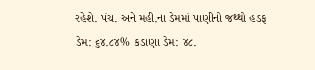રહેશે. પંચ. અને મહી.ના ડેમમાં પાણીનો જથ્થો હડફ ડેમ: ૬૪.૮૪% કડાણા ડેમ: ૪૮.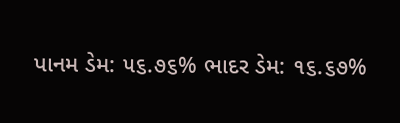પાનમ ડેમ: ૫૬.૭૬% ભાદર ડેમ: ૧૬.૬૭%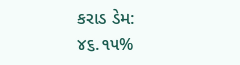કરાડ ડેમ: ૪૬.૧૫%